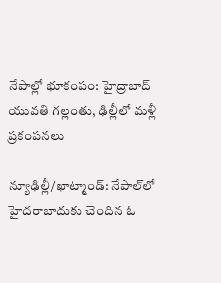నేపాల్లో భూకంపం: హైద్రాబాద్ యువతి గల్లంతు, ఢిల్లీలో మళ్లీ ప్రకంపనలు

న్యూఢిల్లీ/ఖాట్మాండ్: నేపాల్‌లో హైదరాబాదుకు చెందిన ఓ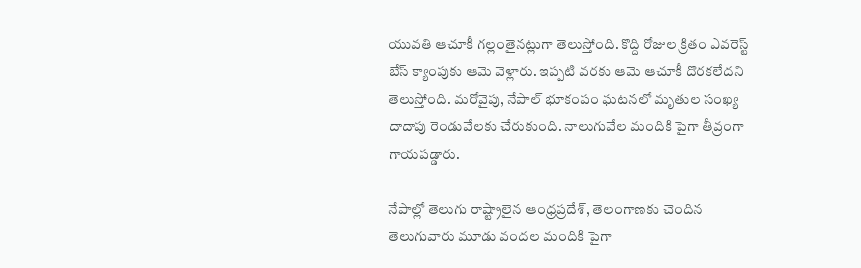యువతి ఆచూకీ గల్లంతైనట్లుగా తెలుస్తోంది. కొద్ది రోజుల క్రితం ఎవరెస్ట్ బేస్ క్యాంపుకు ఆమె వెళ్లారు. ఇప్పటి వరకు ఆమె ఆచూకీ దొరకలేదని తెలుస్తోంది. మరోవైపు, నేపాల్ భూకంపం ఘటనలో మృతుల సంఖ్య దాదాపు రెండువేలకు చేరుకుంది. నాలుగువేల మందికి పైగా తీవ్రంగా గాయపడ్డారు.

నేపాల్లో తెలుగు రాష్ట్రాలైన ఆంధ్రప్రదేశ్, తెలంగాణకు చెందిన తెలుగువారు మూడు వందల మందికి పైగా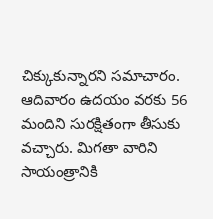చిక్కుకున్నారని సమాచారం. ఆదివారం ఉదయం వరకు 56 మందిని సురక్షితంగా తీసుకు వచ్చారు. మిగతా వారిని సాయంత్రానికి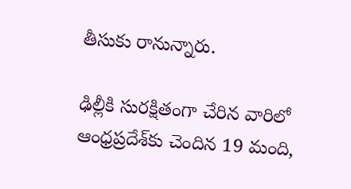తీసుకు రానున్నారు.

ఢిల్లీకి సురక్షితంగా చేరిన వారిలో ఆంధ్రప్రదేశ్‌కు చెందిన 19 మంది,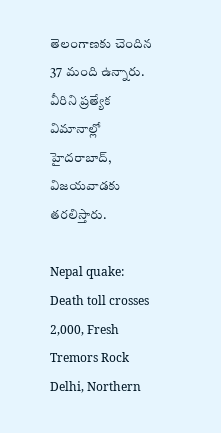తెలంగాణకు చెందిన 37 మంది ఉన్నారు. వీరిని ప్రత్యేక విమానాల్లో హైదరాబాద్‌, విజయవాడకు తరలిస్తారు.

Nepal quake: Death toll crosses 2,000, Fresh Tremors Rock Delhi, Northern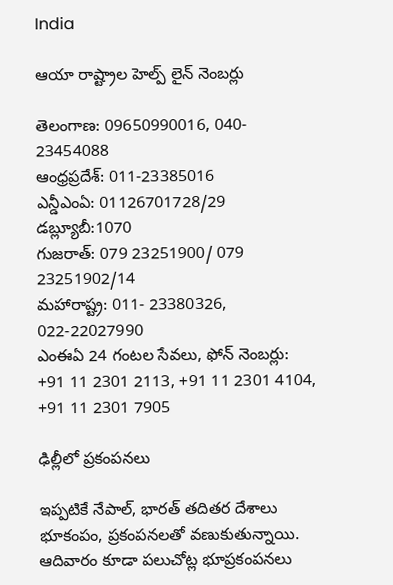India

ఆయా రాష్ట్రాల హెల్ప్ లైన్ నెంబర్లు

తెలంగాణ: 09650990016, 040- 23454088
ఆంధ్రప్రదేశ్: 011-23385016
ఎన్డీఎంఏ: 01126701728/29
డబ్ల్యూబీ:1070
గుజరాత్: 079 23251900/ 079 23251902/14
మహారాష్ట్ర: 011- 23380326, 022-22027990
ఎంఈఏ 24 గంటల సేవలు, ఫోన్ నెంబర్లు: +91 11 2301 2113, +91 11 2301 4104, +91 11 2301 7905

ఢిల్లీలో ప్రకంపనలు

ఇప్పటికే నేపాల్, భారత్ తదితర దేశాలు భూకంపం, ప్రకంపనలతో వణుకుతున్నాయి. ఆదివారం కూడా పలుచోట్ల భూప్రకంపనలు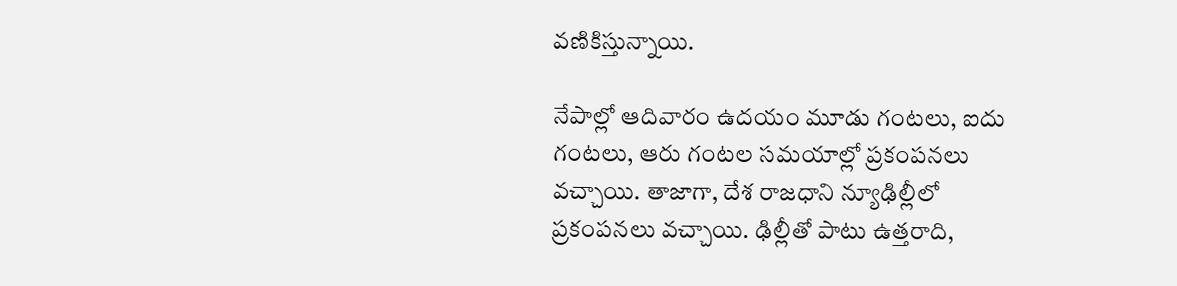వణికిస్తున్నాయి.

నేపాల్లో ఆదివారం ఉదయం మూడు గంటలు, ఐదు గంటలు, ఆరు గంటల సమయాల్లో ప్రకంపనలు వచ్చాయి. తాజాగా, దేశ రాజధాని న్యూఢిల్లీలో ప్రకంపనలు వచ్చాయి. ఢిల్లీతో పాటు ఉత్తరాది,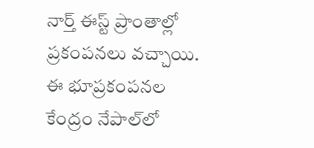నార్త్ ఈస్ట్ ప్రాంతాల్లో ప్రకంపనలు వచ్చాయి. ఈ భూప్రకంపనల కేంద్రం నేపాల్‌లో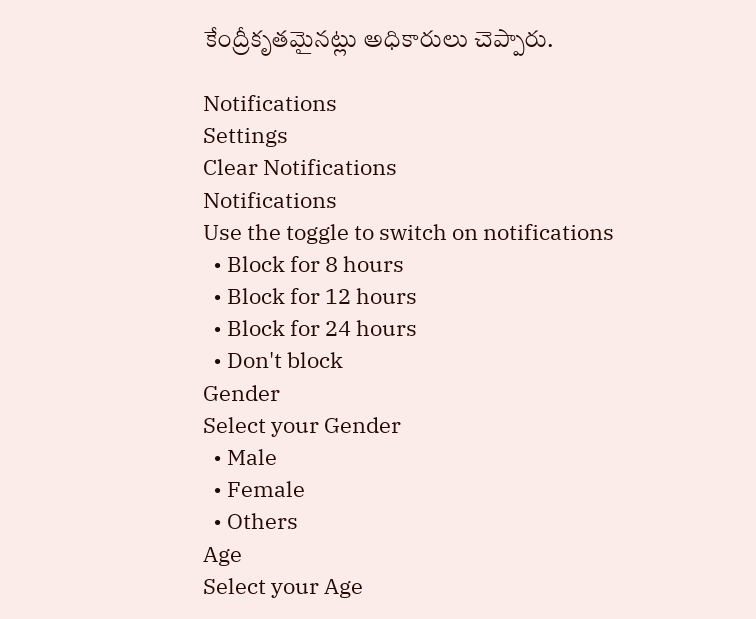కేంద్రీకృతమైనట్లు అధికారులు చెప్పారు.

Notifications
Settings
Clear Notifications
Notifications
Use the toggle to switch on notifications
  • Block for 8 hours
  • Block for 12 hours
  • Block for 24 hours
  • Don't block
Gender
Select your Gender
  • Male
  • Female
  • Others
Age
Select your Age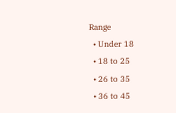Range
  • Under 18
  • 18 to 25
  • 26 to 35
  • 36 to 45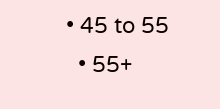• 45 to 55
  • 55+